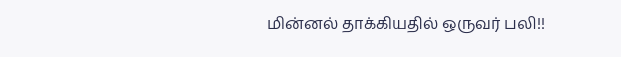மின்னல் தாக்கியதில் ஒருவர் பலி!!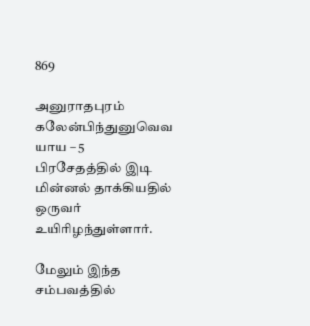869

அனுராதபுரம் கலேன்பிந்துனுவெவ யாய – 5 பிரசேதத்தில் இடி மின்னல் தாக்கியதில் ஒருவர் உயிரிழந்துள்ளார்.

மேலும் இந்த சம்பவத்தில்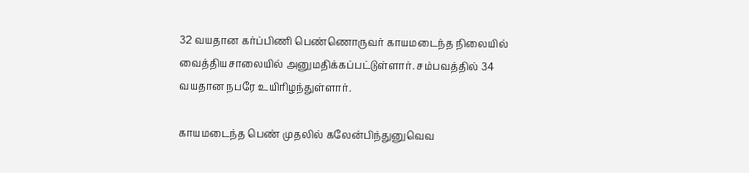32 வயதான கர்ப்பிணி பெண்ணொருவர் காயமடைந்த நிலையில் வைத்தியசாலையில் அனுமதிக்கப்பட்டுள்ளார். சம்பவத்தில் 34 வயதான நபரே உயிரிழந்துள்ளார்.

காயமடைந்த பெண் முதலில் கலேன்பிந்துனுவெவ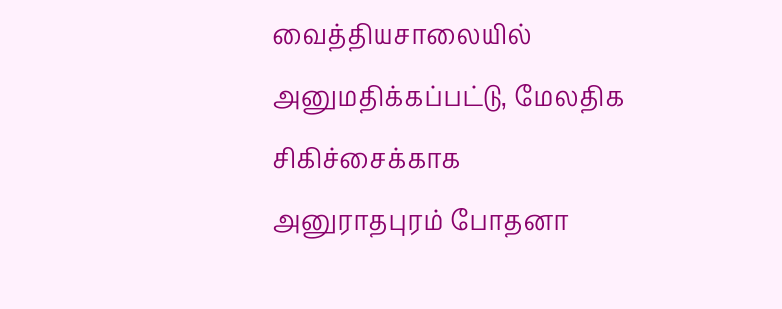வைத்தியசாலையில் அனுமதிக்கப்பட்டு, மேலதிக சிகிச்சைக்காக அனுராதபுரம் போதனா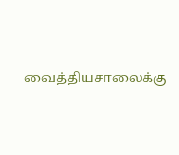வைத்தியசாலைக்கு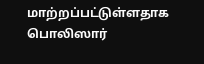மாற்றப்பட்டுள்ளதாக பொலிஸார்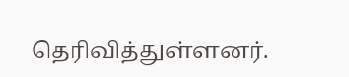தெரிவித்துள்ளனர்.